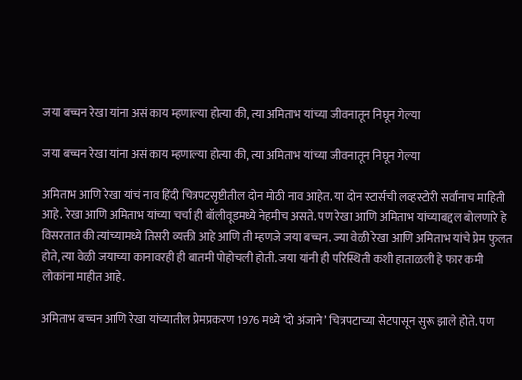जया बच्चन रेखा यांना असं काय म्हणाल्या होत्या की, त्या अमिताभ यांच्या जीवनातून निघून गेल्या

जया बच्चन रेखा यांना असं काय म्हणाल्या होत्या की, त्या अमिताभ यांच्या जीवनातून निघून गेल्या

अमिताभ आणि रेखा यांचं नाव हिंदी चित्रपटसृष्टीतील दोन मोठी नाव आहेत. या दोन स्टार्सची लव्हस्टोरी सर्वांनाच माहिती आहे. रेखा आणि अमिताभ यांच्या चर्चा ही बॉलीवूडमध्ये नेहमीच असते. पण रेखा आणि अमिताभ यांच्याबद्दल बोलणारे हे विसरतात की त्यांच्यामध्ये तिसरी व्यक्ती आहे आणि ती म्हणजे जया बच्चन. ज्या वेळी रेखा आणि अमिताभ यांचे प्रेम फुलत होते, त्या वेळी जयाच्या कानावरही ही बातमी पोहोचली होती. जया यांनी ही परिस्थिती कशी हाताळली हे फार कमी लोकांना माहीत आहे.

अमिताभ बच्चन आणि रेखा यांच्यातील प्रेमप्रकरण 1976 मध्ये ‘दो अंजाने’ चित्रपटाच्या सेटपासून सुरू झाले होते. पण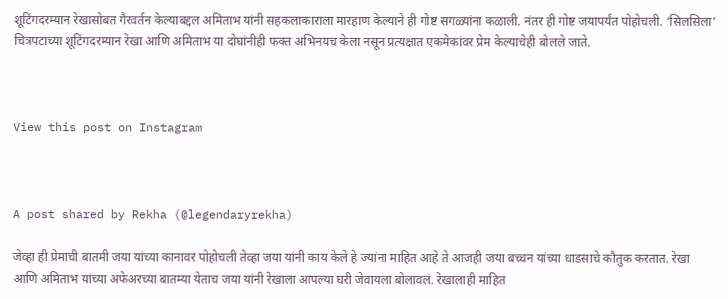शूटिंगदरम्यान रेखासोबत गैरवर्तन केल्याबद्दल अमिताभ यांनी सहकलाकाराला मारहाण केल्याने ही गोष्ट सगळ्यांना कळाली. नंतर ही गोष्ट जयापर्यंत पोहोचली. ‘सिलसिला’ चित्रपटाच्या शूटिंगदरम्यान रेखा आणि अमिताभ या दोघांनीही फक्त अभिनयच केला नसून प्रत्यक्षात एकमेकांवर प्रेम केल्याचेही बोलले जाते.



View this post on Instagram



A post shared by Rekha (@legendaryrekha)

जेव्हा ही प्रेमाची बातमी जया यांच्या कानावर पोहोचली तेव्हा जया यांनी काय केले हे ज्यांना माहित आहे ते आजही जया बच्चन यांच्या धाडसाचे कौतुक करतात. रेखा आणि अमिताभ यांच्या अफेअरच्या बातम्या येताच जया यांनी रेखाला आपल्या घरी जेवायला बोलावलं. रेखालाही माहित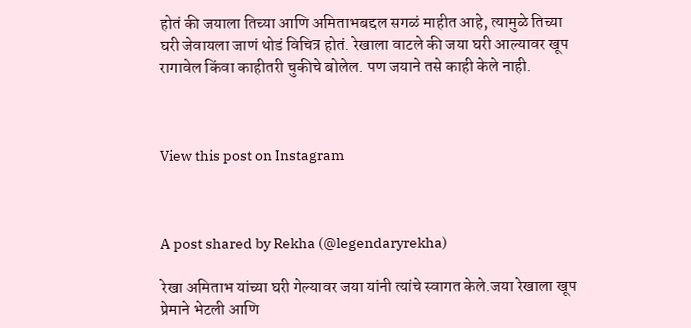होतं की जयाला तिच्या आणि अमिताभबद्दल सगळं माहीत आहे, त्यामुळे तिच्या घरी जेवायला जाणं थोडं विचित्र होतं. रेखाला वाटले की जया घरी आल्यावर खूप रागावेल किंवा काहीतरी चुकीचे बोलेल. पण जयाने तसे काही केले नाही.



View this post on Instagram



A post shared by Rekha (@legendaryrekha)

रेखा अमिताभ यांच्या घरी गेल्यावर जया यांनी त्यांचे स्वागत केले.जया रेखाला खूप प्रेमाने भेटली आणि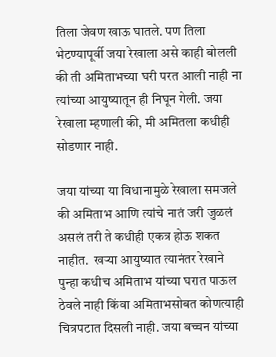तिला जेवण खाऊ घातले. पण तिला भेटण्यापूर्वी जया रेखाला असे काही बोलली की ती अमिताभच्या घरी परत आली नाही ना त्यांच्या आयुष्यातून ही निघून गेली. जया रेखाला म्हणाली की, मी अमितला कधीही सोडणार नाही.

जया यांच्या या विधानामुळे रेखाला समजले की अमिताभ आणि त्यांचे नातं जरी जुळलं असलं तरी ते कधीही एकत्र होऊ शकत नाहीत.  खऱ्या आयुष्यात त्यानंतर रेखाने पुन्हा कधीच अमिताभ यांच्या घरात पाऊल ठेवले नाही किंवा अमिताभसोबत कोणत्याही चित्रपटात दिसली नाही. जया बच्चन यांच्या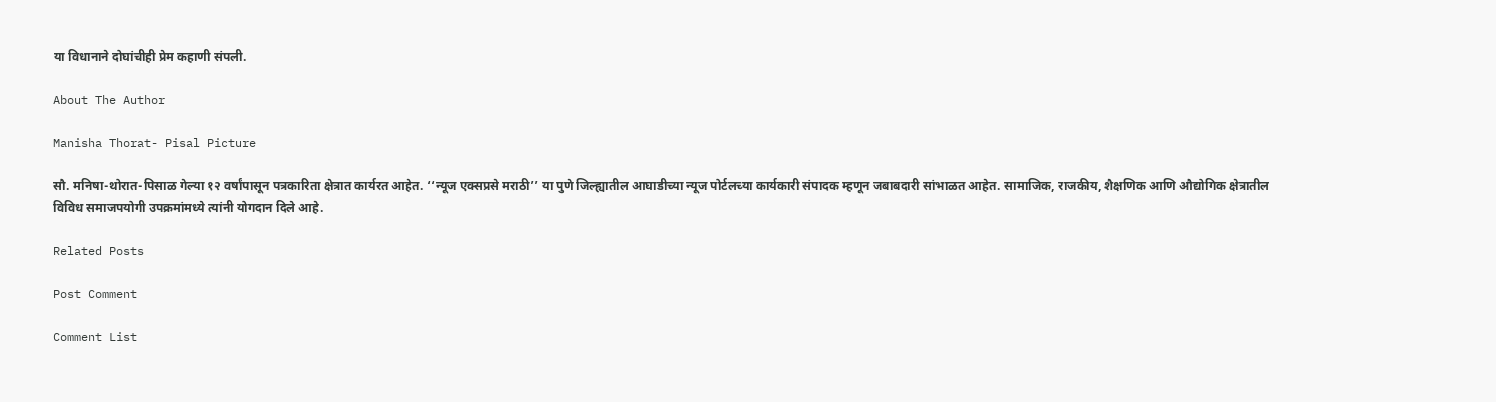या विधानाने दोघांचीही प्रेम कहाणी संपली.

About The Author

Manisha Thorat- Pisal Picture

सौ. मनिषा-थोरात-पिसाळ गेल्या १२ वर्षांपासून पत्रकारिता क्षेत्रात कार्यरत आहेत. ‘‘न्यूज एक्सप्रसे मराठी’’ या पुणे जिल्ह्यातील आघाडीच्या न्यूज पोर्टलच्या कार्यकारी संपादक म्हणून जबाबदारी सांभाळत आहेत. सामाजिक, राजकीय, शैक्षणिक आणि औद्योगिक क्षेत्रातील विविध समाजपयोगी उपक्रमांमध्ये त्यांनी योगदान दिले आहे.

Related Posts

Post Comment

Comment List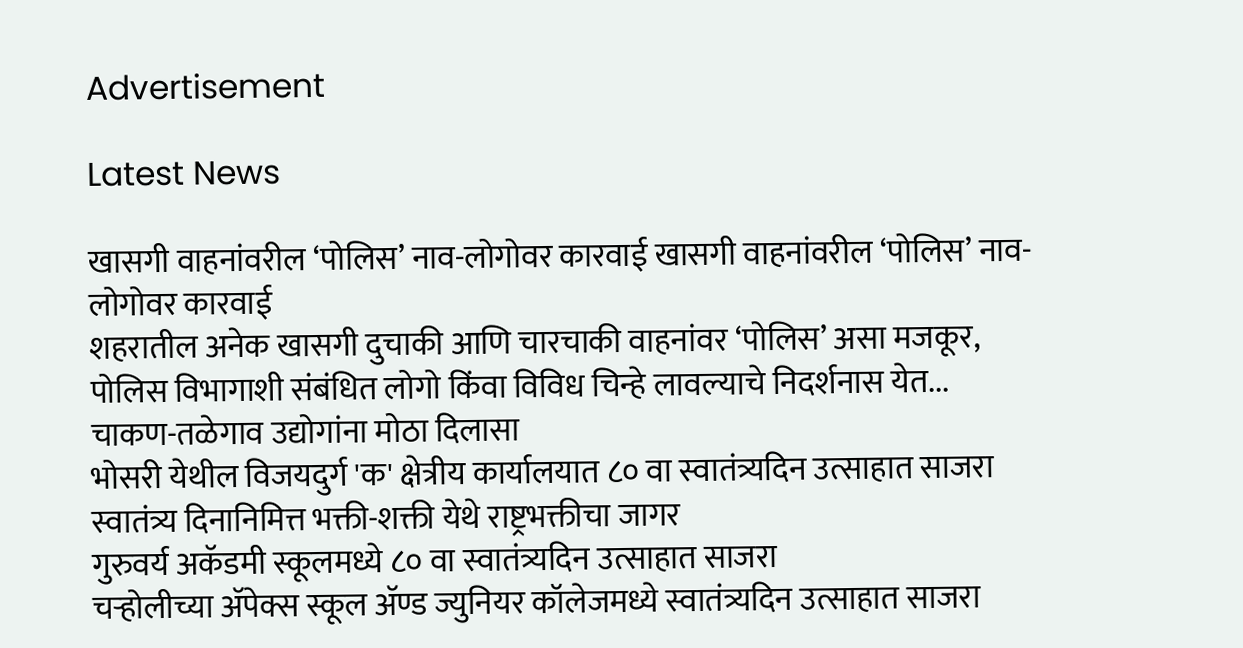Advertisement

Latest News

खासगी वाहनांवरील ‘पोलिस’ नाव-लोगोवर कारवाई खासगी वाहनांवरील ‘पोलिस’ नाव-लोगोवर कारवाई
शहरातील अनेक खासगी दुचाकी आणि चारचाकी वाहनांवर ‘पोलिस’ असा मजकूर, पोलिस विभागाशी संबंधित लोगो किंवा विविध चिन्हे लावल्याचे निदर्शनास येत...
चाकण-तळेगाव उद्योगांना मोठा दिलासा
भोसरी येथील विजयदुर्ग 'क' क्षेत्रीय कार्यालयात ८० वा स्वातंत्र्यदिन उत्साहात साजरा
स्वातंत्र्य दिनानिमित्त भक्ती-शक्ती येथे राष्ट्रभक्तीचा जागर
गुरुवर्य अकॅडमी स्कूलमध्ये ८० वा स्वातंत्र्यदिन उत्साहात साजरा
चऱ्होलीच्या अ‍ॅपेक्स स्कूल अ‍ॅण्ड ज्युनियर कॉलेजमध्ये स्वातंत्र्यदिन उत्साहात साजरा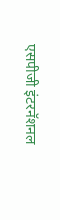एसपीजी इंटरनॅशनल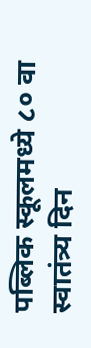पब्लिक स्कूलमध्ये ८० वा स्वातंत्र्य दिन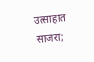उत्साहात साजरा;